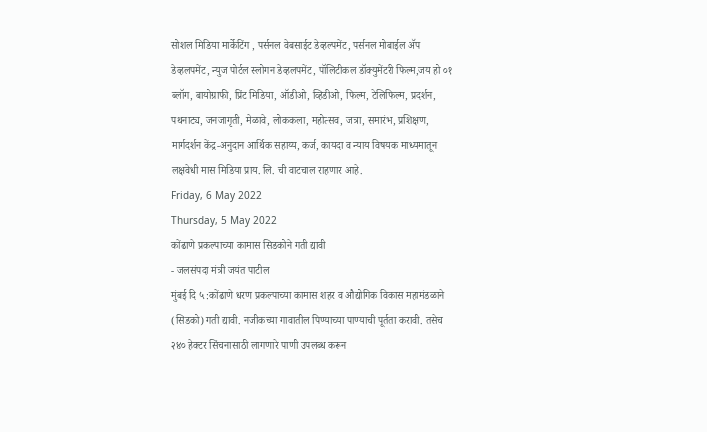सोशल मिडिया मार्केटिंग , पर्सनल वेबसाईट डेव्हल्पमेंट, पर्सनल मोबाईल ॲप डेव्हलपमेंट, न्युज पोर्टल स्लोगन डेव्हलपमेंट, पॉलिटीकल डॉक्युमेंटरी फिल्म,जय हो ०१ ब्लॉग, बायोग्राफी, प्रिंट मिडिया, ऑडीओ, व्हिडीओ, फिल्म, टेलिफिल्म, प्रदर्शन, पथनाट्य, जनजागृती, मेळावे, लोककला, महोत्सव, जत्रा, समारंभ, प्रशिक्षण, मार्गदर्शन केंद्र-अनुदान आर्थिक सहाय्य, कर्ज, कायदा व न्याय विषयक माध्यमातून लक्षवेधी मास मिडिया प्राय. लि. ची वाटचाल राहणार आहे.
Friday, 6 May 2022
Thursday, 5 May 2022
कोंढाणे प्रकल्पाच्या कामास सिडकोने गती द्यावी
- जलसंपदा मंत्री जयंत पाटील
मुंबई दि ५ :कोंढाणे धरण प्रकल्पाच्या कामास शहर व औद्योगिक विकास महामंडळाने (सिडको) गती द्यावी. नजीकच्या गावातील पिण्याच्या पाण्याची पूर्तता करावी. तसेच २४० हेक्टर सिंचनासाठी लागणारे पाणी उपलब्ध करून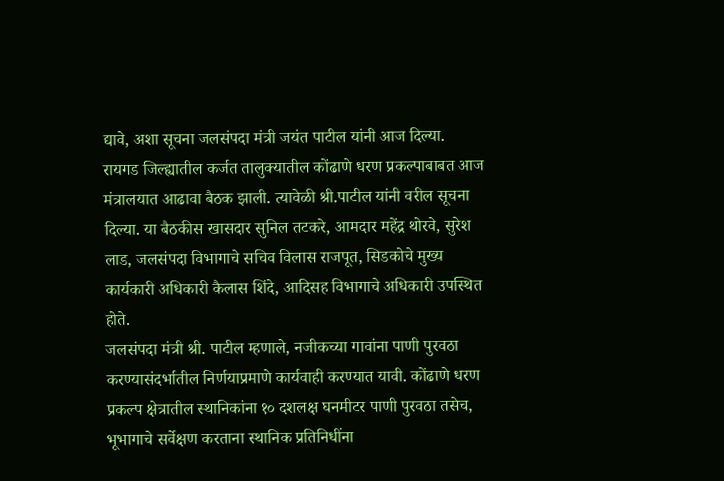द्यावे, अशा सूचना जलसंपदा मंत्री जयंत पाटील यांनी आज दिल्या.
रायगड जिल्ह्यातील कर्जत तालुक्यातील कोंढाणे धरण प्रकल्पाबाबत आज मंत्रालयात आढावा बैठक झाली. त्यावेळी श्री.पाटील यांनी वरील सूचना दिल्या. या बैठकीस खासदार सुनिल तटकरे, आमदार महेंद्र थोरवे, सुरेश लाड, जलसंपदा विभागाचे सचिव विलास राजपूत, सिडकोचे मुख्य कार्यकारी अधिकारी कैलास शिंदे, आदिसह विभागाचे अधिकारी उपस्थित होते.
जलसंपदा मंत्री श्री. पाटील म्हणाले, नजीकच्या गावांना पाणी पुरवठा करण्यासंदर्भातील निर्णयाप्रमाणे कार्यवाही करण्यात यावी. कोंढाणे धरण प्रकल्प क्षेत्रातील स्थानिकांना १० दशलक्ष घनमीटर पाणी पुरवठा तसेच, भूभागाचे सर्वेक्षण करताना स्थानिक प्रतिनिधींना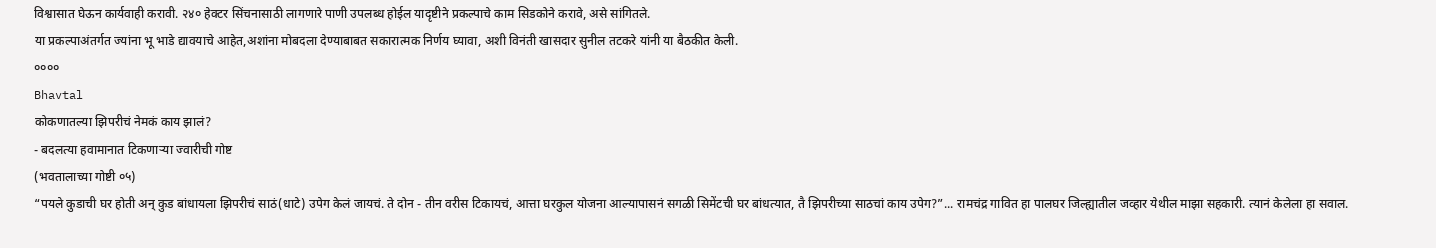विश्वासात घेऊन कार्यवाही करावी. २४० हेक्टर सिंचनासाठी लागणारे पाणी उपलब्ध होईल यादृष्टीने प्रकल्पाचे काम सिडकोने करावे, असे सांगितले.
या प्रकल्पाअंतर्गत ज्यांना भू भाडे द्यावयाचे आहेत,अशांना मोबदला देण्याबाबत सकारात्मक निर्णय घ्यावा, अशी विनंती खासदार सुनील तटकरे यांनी या बैठकीत केली.
००००
Bhavtal
कोकणातल्या झिपरीचं नेमकं काय झालं?
- बदलत्या हवामानात टिकणाऱ्या ज्वारीची गोष्ट
(भवतालाच्या गोष्टी ०५)
“पयले कुडाची घर होती अन् कुड बांधायला झिपरीचं साठं(धाटे) उपेग केलं जायचं. ते दोन - तीन वरीस टिकायचं, आत्ता घरकुल योजना आल्यापासनं सगळी सिमेंटची घर बांधत्यात, तै झिपरीच्या साठचां काय उपेग?”... रामचंद्र गावित हा पालघर जिल्ह्यातील जव्हार येथील माझा सहकारी. त्यानं केलेला हा सवाल.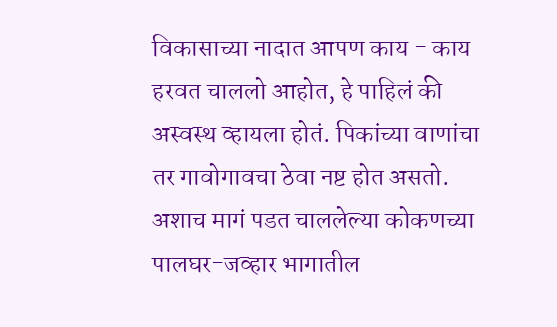विकासाच्या नादात आपण काय - काय हरवत चाललो आहोत, हे पाहिलं की अस्वस्थ व्हायला होतं. पिकांच्या वाणांचा तर गावोगावचा ठेवा नष्ट होत असतो. अशाच मागं पडत चाललेल्या कोकणच्या पालघर-जव्हार भागातील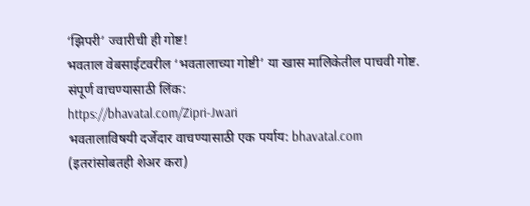‘झिपरी’ ज्वारीची ही गोष्ट!
भवताल वेबसाईटवरील ‘भवतालाच्या गोष्टी’ या खास मालिकेतील पाचवी गोष्ट.
संपूर्ण वाचण्यासाठी लिंक:
https://bhavatal.com/Zipri-Jwari
भवतालाविषयी दर्जेदार वाचण्यासाठी एक पर्याय: bhavatal.com
(इतरांसोबतही शेअर करा)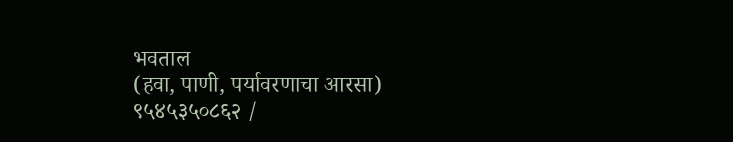भवताल
(हवा, पाणी, पर्यावरणाचा आरसा)
९५४५३५०८६२ /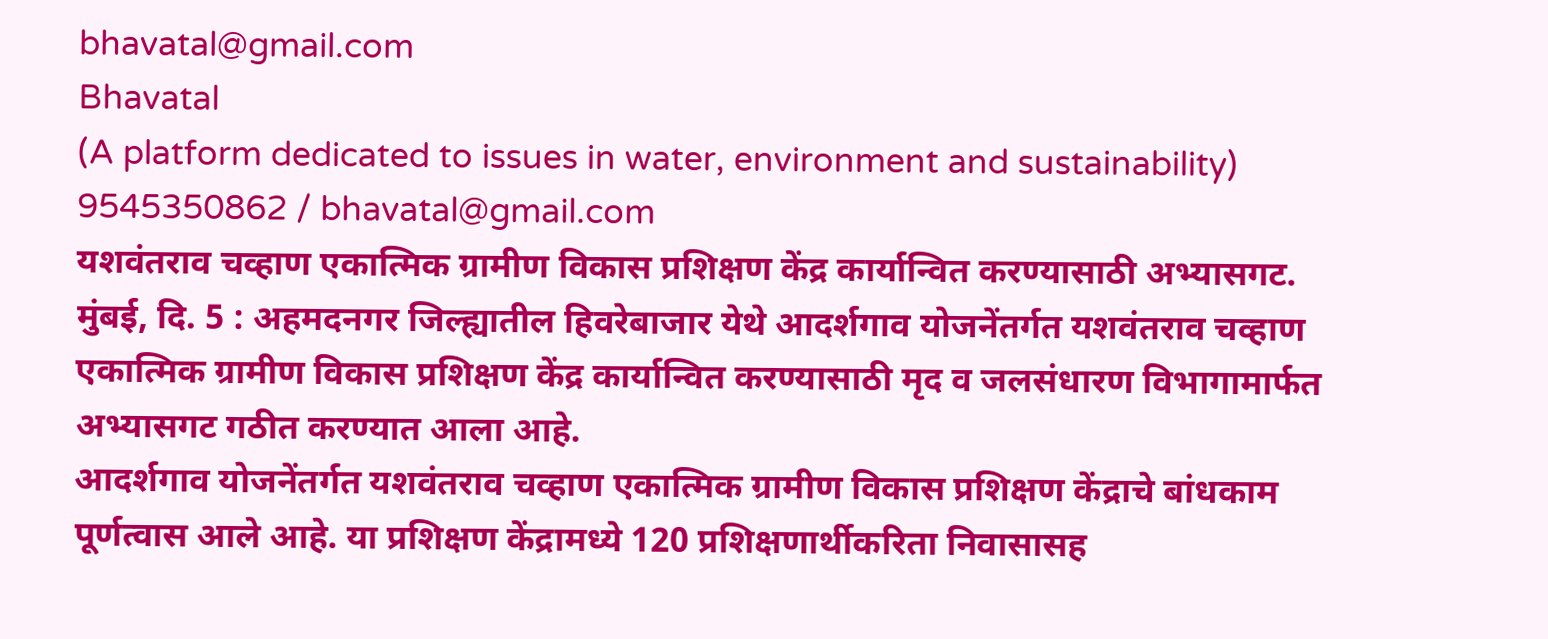bhavatal@gmail.com
Bhavatal
(A platform dedicated to issues in water, environment and sustainability)
9545350862 / bhavatal@gmail.com
यशवंतराव चव्हाण एकात्मिक ग्रामीण विकास प्रशिक्षण केंद्र कार्यान्वित करण्यासाठी अभ्यासगट.
मुंबई, दि. 5 : अहमदनगर जिल्ह्यातील हिवरेबाजार येथे आदर्शगाव योजनेंतर्गत यशवंतराव चव्हाण एकात्मिक ग्रामीण विकास प्रशिक्षण केंद्र कार्यान्वित करण्यासाठी मृद व जलसंधारण विभागामार्फत अभ्यासगट गठीत करण्यात आला आहे.
आदर्शगाव योजनेंतर्गत यशवंतराव चव्हाण एकात्मिक ग्रामीण विकास प्रशिक्षण केंद्राचे बांधकाम पूर्णत्वास आले आहे. या प्रशिक्षण केंद्रामध्ये 120 प्रशिक्षणार्थीकरिता निवासासह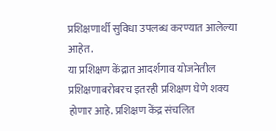प्रशिक्षणार्थी सुविधा उपलब्ध करण्यात आलेल्या आहेत.
या प्रशिक्षण केंद्रात आदर्शगाव योजनेतील प्रशिक्षणाबरोबरच इतरही प्रशिक्षण घेणे शक्य होणार आहे. प्रशिक्षण केंद्र संचलित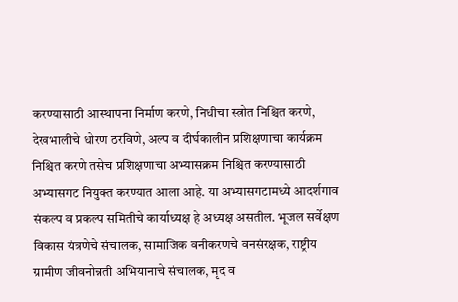करण्यासाठी आस्थापना निर्माण करणे, निधीचा स्त्रोत निश्चित करणे, देखभालीचे धोरण ठरविणे, अल्प व दीर्घकालीन प्रशिक्षणाचा कार्यक्रम निश्चित करणे तसेच प्रशिक्षणाचा अभ्यासक्रम निश्चित करण्यासाठी अभ्यासगट नियुक्त करण्यात आला आहे. या अभ्यासगटामध्ये आदर्शगाव संकल्प व प्रकल्प समितीचे कार्याध्यक्ष हे अध्यक्ष असतील. भूजल सर्वेक्षण विकास यंत्रणेचे संचालक, सामाजिक वनीकरणचे वनसंरक्षक, राष्ट्रीय ग्रामीण जीवनोन्नती अभियानाचे संचालक, मृद व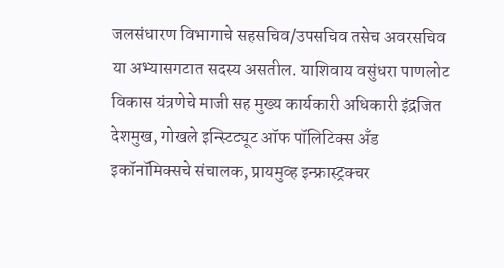जलसंधारण विभागाचे सहसचिव/उपसचिव तसेच अवरसचिव या अभ्यासगटात सदस्य असतील. याशिवाय वसुंधरा पाणलोट विकास यंत्रणेचे माजी सह मुख्य कार्यकारी अधिकारी इंद्रजित देशमुख, गोखले इन्स्टिट्यूट ऑफ पॉलिटिक्स अँड इकॉनॉमिक्सचे संचालक, प्रायमुव्ह इन्फ्रास्ट्रक्चर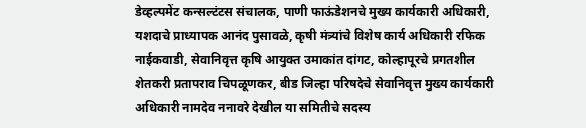डेव्हल्पमेंट कन्सल्टंटस संचालक, पाणी फाऊंडेशनचे मुख्य कार्यकारी अधिकारी, यशदाचे प्राध्यापक आनंद पुसावळे, कृषी मंत्र्यांचे विशेष कार्य अधिकारी रफिक नाईकवाडी, सेवानिवृत्त कृषि आयुक्त उमाकांत दांगट, कोल्हापूरचे प्रगतशील शेतकरी प्रतापराव चिपळूणकर, बीड जिल्हा परिषदेचे सेवानिवृत्त मुख्य कार्यकारी अधिकारी नामदेव ननावरे देखील या समितीचे सदस्य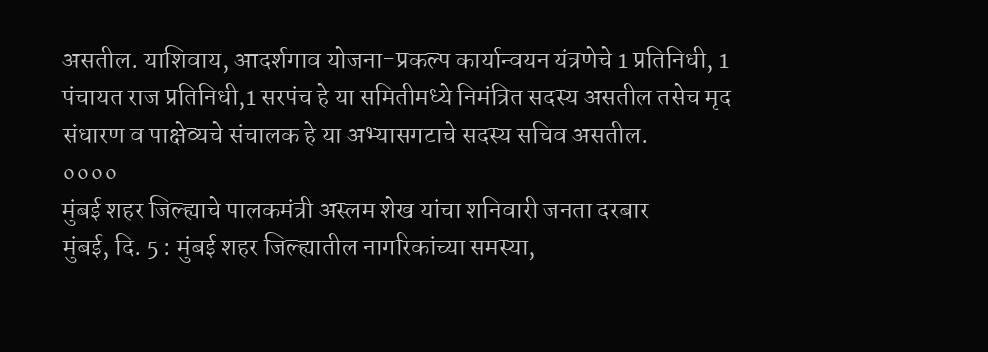असतील. याशिवाय, आदर्शगाव योजना-प्रकल्प कार्यान्वयन यंत्रणेचे 1 प्रतिनिधी, 1 पंचायत राज प्रतिनिधी,1 सरपंच हे या समितीमध्ये निमंत्रित सदस्य असतील तसेच मृद संधारण व पाक्षेव्यचे संचालक हे या अभ्यासगटाचे सदस्य सचिव असतील.
००००
मुंबई शहर जिल्ह्याचे पालकमंत्री अस्लम शेख यांचा शनिवारी जनता दरबार
मुंबई, दि. 5 : मुंबई शहर जिल्ह्यातील नागरिकांच्या समस्या,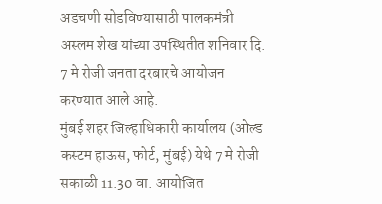अडचणी सोडविण्यासाठी पालकमंत्री अस्लम शेख यांच्या उपस्थितीत शनिवार दि. 7 मे रोजी जनता दरबारचे आयोजन करण्यात आले आहे.
मुंबई शहर जिल्हाधिकारी कार्यालय (ओल्ड कस्टम हाऊस, फोर्ट, मुंबई) येथे 7 मे रोजी सकाळी 11.30 वा. आयोजित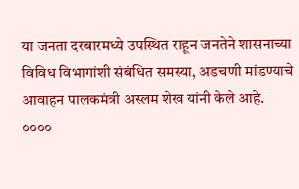या जनता दरबारमध्ये उपस्थित राहून जनतेने शासनाच्या विविध विभागांशी संबंधित समस्या, अडचणी मांडण्याचे आवाहन पालकमंत्री अस्लम शेख यांनी केले आहे.
००००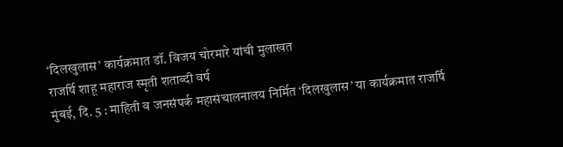‘दिलखुलास’ कार्यक्रमात डॉ. विजय चोरमारे यांची मुलाखत
राजर्षि शाहू महाराज स्मृती शताब्दी वर्ष
मुंबई, दि. 5 : माहिती व जनसंपर्क महासंचालनालय निर्मित ‘दिलखुलास’ या कार्यक्रमात राजर्षि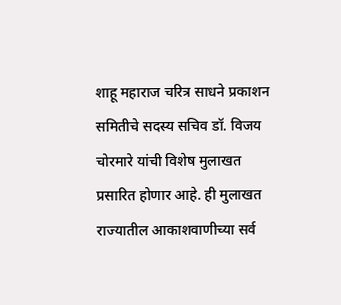शाहू महाराज चरित्र साधने प्रकाशन समितीचे सदस्य सचिव डॉ. विजय चोरमारे यांची विशेष मुलाखत प्रसारित होणार आहे. ही मुलाखत राज्यातील आकाशवाणीच्या सर्व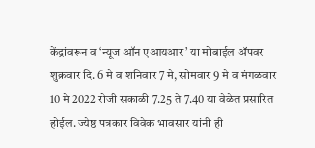केंद्रांवरून व ‘न्यूज ऑन एआयआर’ या मोबाईल ॲपवर शुक्रवार दि. 6 मे व शनिवार 7 मे, सोमवार 9 मे व मंगळवार 10 मे 2022 रोजी सकाळी 7.25 ते 7.40 या वेळेत प्रसारित होईल. ज्येष्ठ पत्रकार विवेक भावसार यांनी ही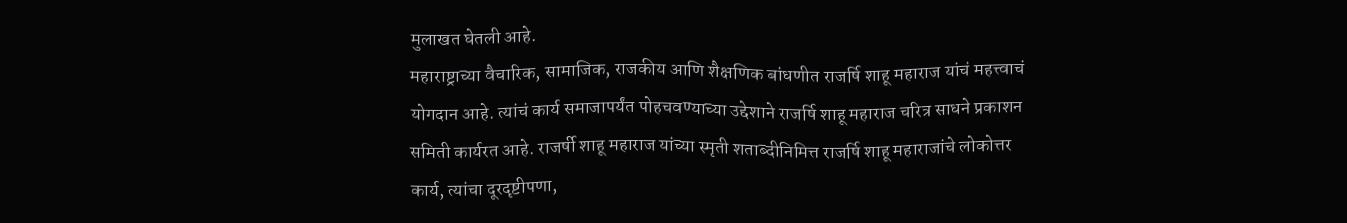मुलाखत घेतली आहे.
महाराष्ट्राच्या वैचारिक, सामाजिक, राजकीय आणि शैक्षणिक बांधणीत राजर्षि शाहू महाराज यांचं महत्त्वाचं योगदान आहे. त्यांचं कार्य समाजापर्यंत पोहचवण्याच्या उद्देशाने राजर्षि शाहू महाराज चरित्र साधने प्रकाशन समिती कार्यरत आहे. राजर्षी शाहू महाराज यांच्या स्मृती शताब्दीनिमित्त राजर्षि शाहू महाराजांचे लोकोत्तर कार्य, त्यांचा दूरदृष्टीपणा,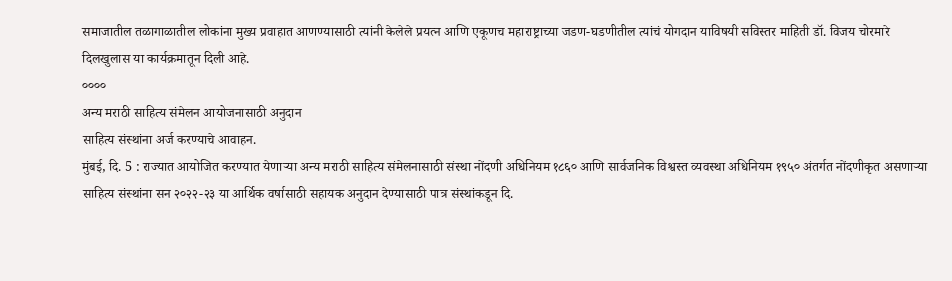समाजातील तळागाळातील लोकांना मुख्य प्रवाहात आणण्यासाठी त्यांनी केलेले प्रयत्न आणि एकूणच महाराष्ट्राच्या जडण-घडणीतील त्यांचं योगदान याविषयी सविस्तर माहिती डॉ. विजय चोरमारे दिलखुलास या कार्यक्रमातून दिली आहे.
००००
अन्य मराठी साहित्य संमेलन आयोजनासाठी अनुदान
साहित्य संस्थांना अर्ज करण्याचे आवाहन.
मुंबई, दि. 5 : राज्यात आयोजित करण्यात येणाऱ्या अन्य मराठी साहित्य संमेलनासाठी संस्था नोंदणी अधिनियम १८६० आणि सार्वजनिक विश्वस्त व्यवस्था अधिनियम १९५० अंतर्गत नोंदणीकृत असणाऱ्या साहित्य संस्थांना सन २०२२-२३ या आर्थिक वर्षासाठी सहायक अनुदान देण्यासाठी पात्र संस्थांकडून दि.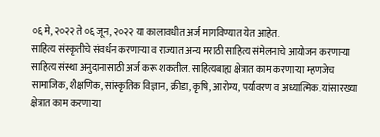०६ मे, २०२२ ते ०६ जून, २०२२ या कालावधीत अर्ज मागविण्यात येत आहेत.
साहित्य संस्कृतीचे संवर्धन करणाऱ्या व राज्यात अन्य मराठी साहित्य संमेलनाचे आयोजन करणाऱ्या साहित्य संस्था अनुदानासाठी अर्ज करू शकतील. साहित्यबाह्य क्षेत्रात काम करणाऱ्या म्हणजेच सामाजिक, शैक्षणिक, सांस्कृतिक विज्ञान, क्रीडा, कृषि, आरोग्य, पर्यावरण व अध्यात्मिक. यांसारख्या क्षेत्रात काम करणाऱ्या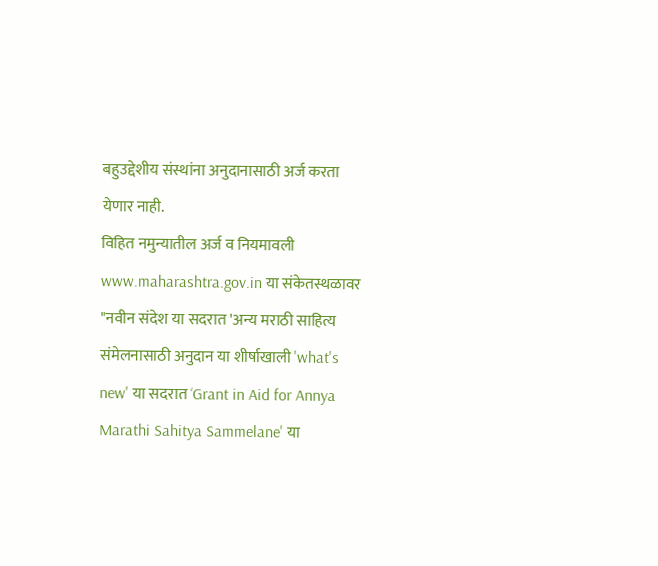बहुउद्देशीय संस्थांना अनुदानासाठी अर्ज करता येणार नाही.
विहित नमुन्यातील अर्ज व नियमावली www.maharashtra.gov.in या संकेतस्थळावर "नवीन संदेश या सदरात 'अन्य मराठी साहित्य संमेलनासाठी अनुदान या शीर्षाखाली 'what's new' या सदरात ‘Grant in Aid for Annya Marathi Sahitya Sammelane' या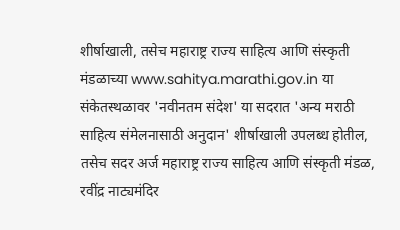शीर्षाखाली, तसेच महाराष्ट्र राज्य साहित्य आणि संस्कृती मंडळाच्या www.sahitya.marathi.gov.in या संकेतस्थळावर 'नवीनतम संदेश' या सदरात 'अन्य मराठी साहित्य संमेलनासाठी अनुदान' शीर्षाखाली उपलब्ध होतील, तसेच सदर अर्ज महाराष्ट्र राज्य साहित्य आणि संस्कृती मंडळ, रवींद्र नाट्यमंदिर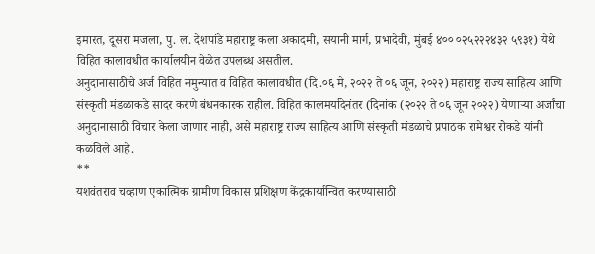इमारत, दूसरा मजला, पु. ल. देशपांडे महाराष्ट्र कला अकादमी, सयानी मार्ग, प्रभादेवी, मुंबई ४०० ०२५२२२४३२ ५९३१) येथे विहित कालावधीत कार्यालयीन वेळेत उपलब्ध असतील.
अनुदानासाठीचे अर्ज विहित नमुन्यात व विहित कालावधीत (दि.०६ मे, २०२२ ते ०६ जून, २०२२) महाराष्ट्र राज्य साहित्य आणि संस्कृती मंडळाकडे सादर करणे बंधनकारक राहील. विहित कालमर्यादेनंतर (दिनांक (२०२२ ते ०६ जून २०२२) येणाऱ्या अर्जांचा अनुदानासाठी विचार केला जाणार नाही, असे महाराष्ट्र राज्य साहित्य आणि संस्कृती मंडळाचे प्रपाठक रामेश्वर रोकडे यांनी कळविले आहे.
**
यशवंतराव चव्हाण एकात्मिक ग्रामीण विकास प्रशिक्षण केंद्रकार्यान्वित करण्यासाठी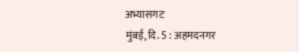अभ्यासगट
मुंबई, दि. 5 : अहमदनगर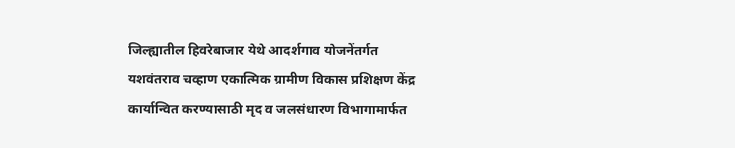जिल्ह्यातील हिवरेबाजार येथे आदर्शगाव योजनेंतर्गत यशवंतराव चव्हाण एकात्मिक ग्रामीण विकास प्रशिक्षण केंद्र कार्यान्वित करण्यासाठी मृद व जलसंधारण विभागामार्फत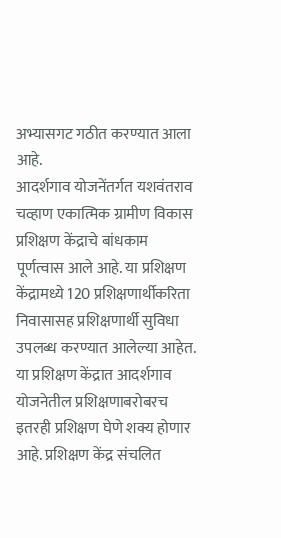अभ्यासगट गठीत करण्यात आला आहे.
आदर्शगाव योजनेंतर्गत यशवंतराव चव्हाण एकात्मिक ग्रामीण विकास प्रशिक्षण केंद्राचे बांधकाम पूर्णत्वास आले आहे. या प्रशिक्षण केंद्रामध्ये 120 प्रशिक्षणार्थीकरिता निवासासह प्रशिक्षणार्थी सुविधा उपलब्ध करण्यात आलेल्या आहेत.
या प्रशिक्षण केंद्रात आदर्शगाव योजनेतील प्रशिक्षणाबरोबरच इतरही प्रशिक्षण घेणे शक्य होणार आहे. प्रशिक्षण केंद्र संचलित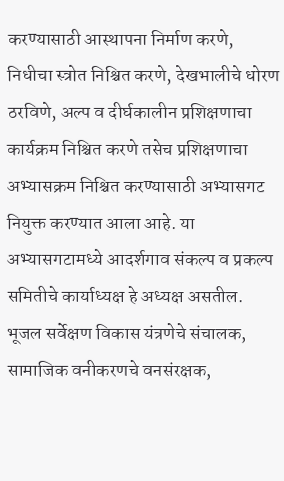करण्यासाठी आस्थापना निर्माण करणे, निधीचा स्त्रोत निश्चित करणे, देखभालीचे धोरण ठरविणे, अल्प व दीर्घकालीन प्रशिक्षणाचा कार्यक्रम निश्चित करणे तसेच प्रशिक्षणाचा अभ्यासक्रम निश्चित करण्यासाठी अभ्यासगट नियुक्त करण्यात आला आहे. या अभ्यासगटामध्ये आदर्शगाव संकल्प व प्रकल्प समितीचे कार्याध्यक्ष हे अध्यक्ष असतील. भूजल सर्वेक्षण विकास यंत्रणेचे संचालक, सामाजिक वनीकरणचे वनसंरक्षक,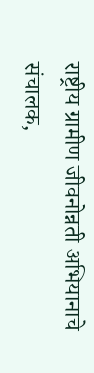राष्ट्रीय ग्रामीण जीवनोन्नती अभियानाचे संचालक,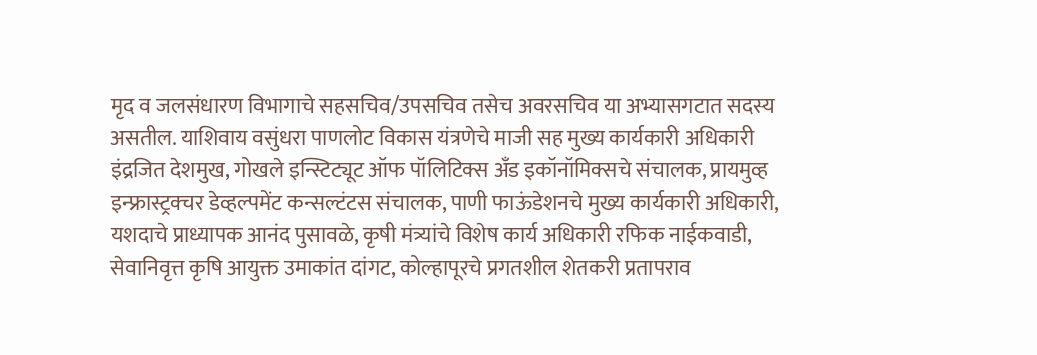मृद व जलसंधारण विभागाचे सहसचिव/उपसचिव तसेच अवरसचिव या अभ्यासगटात सदस्य असतील. याशिवाय वसुंधरा पाणलोट विकास यंत्रणेचे माजी सह मुख्य कार्यकारी अधिकारी इंद्रजित देशमुख, गोखले इन्स्टिट्यूट ऑफ पॉलिटिक्स अँड इकॉनॉमिक्सचे संचालक, प्रायमुव्ह इन्फ्रास्ट्रक्चर डेव्हल्पमेंट कन्सल्टंटस संचालक, पाणी फाऊंडेशनचे मुख्य कार्यकारी अधिकारी, यशदाचे प्राध्यापक आनंद पुसावळे, कृषी मंत्र्यांचे विशेष कार्य अधिकारी रफिक नाईकवाडी, सेवानिवृत्त कृषि आयुक्त उमाकांत दांगट, कोल्हापूरचे प्रगतशील शेतकरी प्रतापराव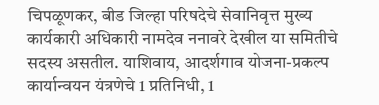चिपळूणकर, बीड जिल्हा परिषदेचे सेवानिवृत्त मुख्य कार्यकारी अधिकारी नामदेव ननावरे देखील या समितीचे सदस्य असतील. याशिवाय, आदर्शगाव योजना-प्रकल्प कार्यान्वयन यंत्रणेचे 1 प्रतिनिधी, 1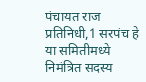पंचायत राज प्रतिनिधी,1 सरपंच हे या समितीमध्ये निमंत्रित सदस्य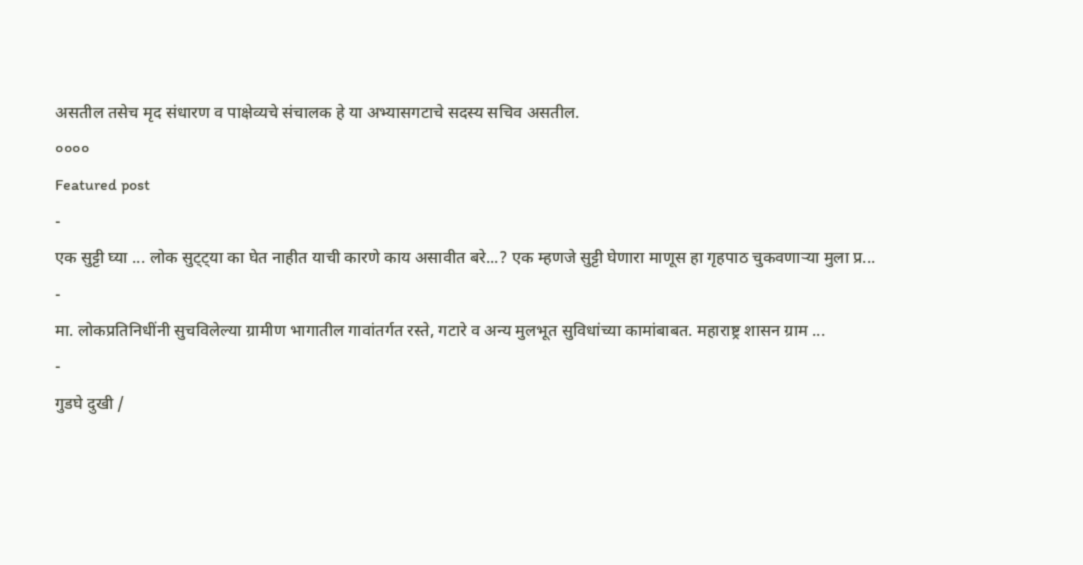असतील तसेच मृद संधारण व पाक्षेव्यचे संचालक हे या अभ्यासगटाचे सदस्य सचिव असतील.
००००
Featured post
-
एक सुट्टी घ्या ... लोक सुट्ट्या का घेत नाहीत याची कारणे काय असावीत बरे...? एक म्हणजे सुट्टी घेणारा माणूस हा गृहपाठ चुकवणाऱ्या मुला प्र...
-
मा. लोकप्रतिनिधींनी सुचविलेल्या ग्रामीण भागातील गावांतर्गत रस्ते, गटारे व अन्य मुलभूत सुविधांच्या कामांबाबत. महाराष्ट्र शासन ग्राम ...
-
गुडघे दुखी /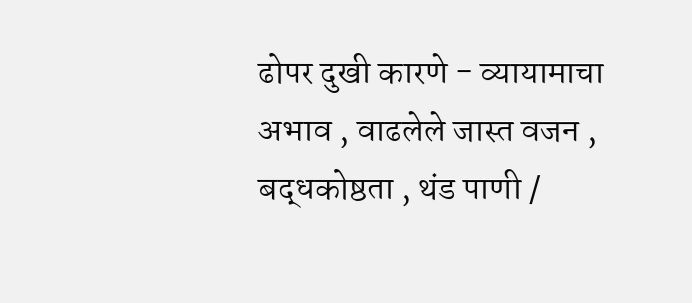ढोपर दुखी कारणे - व्यायामाचा अभाव , वाढलेले जास्त वजन , बद्धकोष्ठता , थंड पाणी /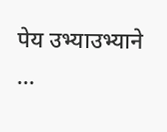पेय उभ्याउभ्याने ...